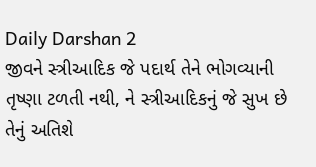Daily Darshan 2
જીવને સ્ત્રીઆદિક જે પદાર્થ તેને ભોગવ્યાની તૃષ્ણા ટળતી નથી, ને સ્ત્રીઆદિકનું જે સુખ છે તેનું અતિશે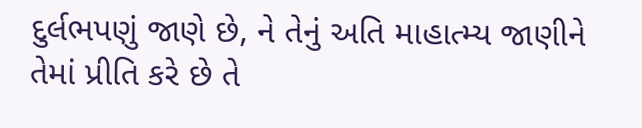દુર્લભપણું જાણે છે, ને તેનું અતિ માહાત્મ્ય જાણીને તેમાં પ્રીતિ કરે છે તે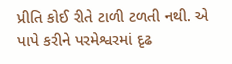પ્રીતિ કોઈ રીતે ટાળી ટળતી નથી. એ પાપે કરીને પરમેશ્વરમાં દૃઢ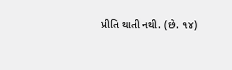પ્રીતિ થાતી નથી. (છે. ૧૪)